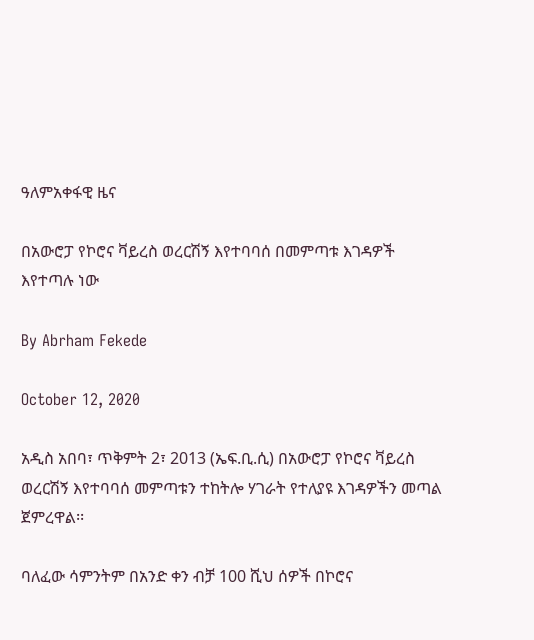ዓለምአቀፋዊ ዜና

በአውሮፓ የኮሮና ቫይረስ ወረርሽኝ እየተባባሰ በመምጣቱ እገዳዎች እየተጣሉ ነው

By Abrham Fekede

October 12, 2020

አዲስ አበባ፣ ጥቅምት 2፣ 2013 (ኤፍ.ቢ.ሲ) በአውሮፓ የኮሮና ቫይረስ ወረርሽኝ እየተባባሰ መምጣቱን ተከትሎ ሃገራት የተለያዩ እገዳዎችን መጣል ጀምረዋል፡፡

ባለፈው ሳምንትም በአንድ ቀን ብቻ 100 ሺህ ሰዎች በኮሮና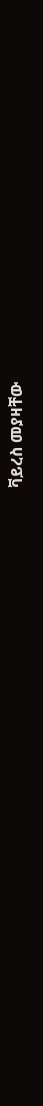ቫይረስ መያዛቸው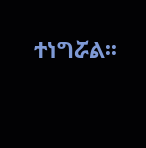ተነግሯል፡፡